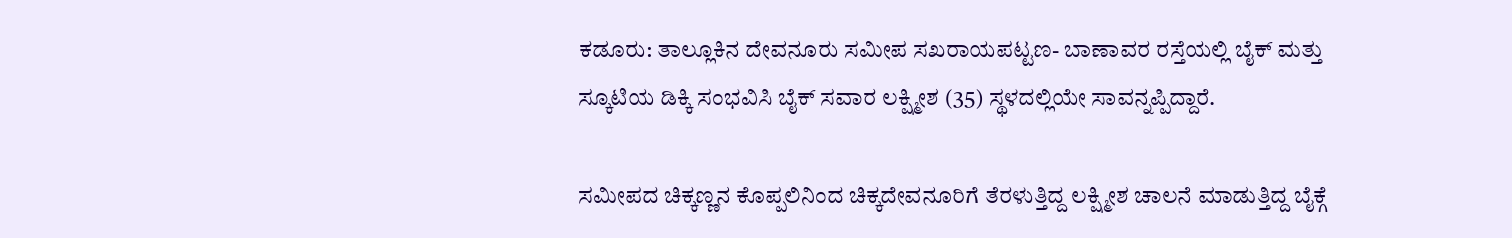ಕಡೂರು: ತಾಲ್ಲೂಕಿನ ದೇವನೂರು ಸಮೀಪ ಸಖರಾಯಪಟ್ಟಣ- ಬಾಣಾವರ ರಸ್ತೆಯಲ್ಲಿ ಬೈಕ್ ಮತ್ತು ಸ್ಕೂಟಿಯ ಡಿಕ್ಕಿ ಸಂಭವಿಸಿ ಬೈಕ್ ಸವಾರ ಲಕ್ಷ್ಮೀಶ (35) ಸ್ಥಳದಲ್ಲಿಯೇ ಸಾವನ್ನಪ್ಪಿದ್ದಾರೆ.

ಸಮೀಪದ ಚಿಕ್ಕಣ್ಣನ ಕೊಪ್ಪಲಿನಿಂದ ಚಿಕ್ಕದೇವನೂರಿಗೆ ತೆರಳುತ್ತಿದ್ದ ಲಕ್ಷ್ಮೀಶ ಚಾಲನೆ ಮಾಡುತ್ತಿದ್ದ ಬೈಕ್ಗೆ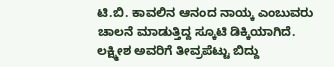ಟಿ.ಬಿ. ಕಾವಲಿನ ಆನಂದ ನಾಯ್ಕ ಎಂಬುವರು ಚಾಲನೆ ಮಾಡುತ್ತಿದ್ದ ಸ್ಕೂಟಿ ಡಿಕ್ಕಿಯಾಗಿದೆ.
ಲಕ್ಷ್ಮೀಶ ಅವರಿಗೆ ತೀವ್ರಪೆಟ್ಟು ಬಿದ್ದು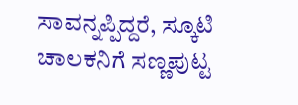ಸಾವನ್ನಪ್ಪಿದ್ದರೆ, ಸ್ಕೂಟಿ ಚಾಲಕನಿಗೆ ಸಣ್ಣಪುಟ್ಟ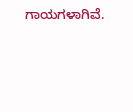ಗಾಯಗಳಾಗಿವೆ.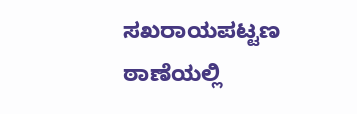ಸಖರಾಯಪಟ್ಟಣ ಠಾಣೆಯಲ್ಲಿ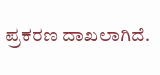ಪ್ರಕರಣ ದಾಖಲಾಗಿದೆ.